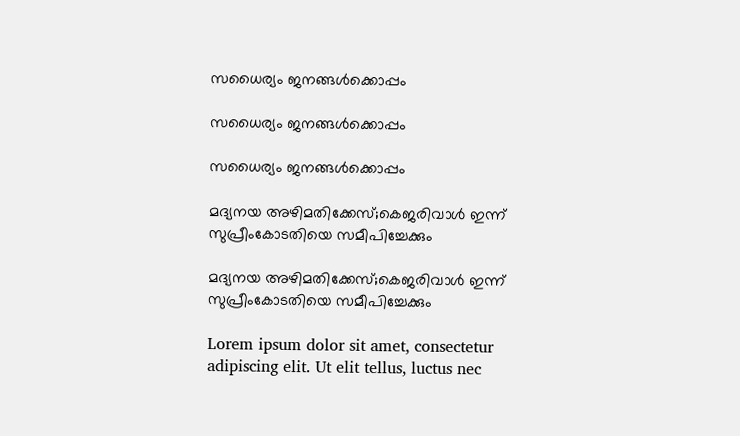സധൈര്യം ജനങ്ങൾക്കൊപ്പം

സധൈര്യം ജനങ്ങൾക്കൊപ്പം

സധൈര്യം ജനങ്ങൾക്കൊപ്പം

മദ്യനയ അഴിമതിക്കേസ്;കെജരിവാള്‍ ഇന്ന് സുപ്രീംകോടതിയെ സമീപിച്ചേക്കും

മദ്യനയ അഴിമതിക്കേസ്;കെജരിവാള്‍ ഇന്ന് സുപ്രീംകോടതിയെ സമീപിച്ചേക്കും

Lorem ipsum dolor sit amet, consectetur adipiscing elit. Ut elit tellus, luctus nec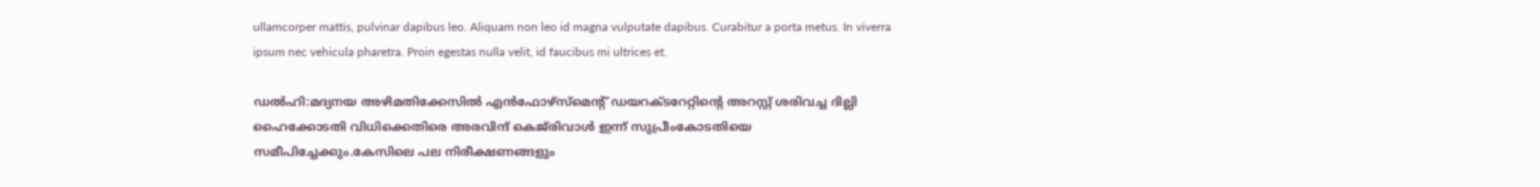ullamcorper mattis, pulvinar dapibus leo. Aliquam non leo id magna vulputate dapibus. Curabitur a porta metus. In viverra ipsum nec vehicula pharetra. Proin egestas nulla velit, id faucibus mi ultrices et.

ഡല്‍ഹി:മദ്യനയ അഴിമതിക്കേസില്‍ എന്‍ഫോഴ്‌സ്‌മെന്റ് ഡയറക്ടറേറ്റിന്റെ അറസ്റ്റ് ശരിവച്ച ദില്ലി ഹൈക്കോടതി വിധിക്കെതിരെ അരവിന്ദ് കെജ്‌രിവാള്‍ ഇന്ന് സുപ്രീംകോടതിയെ സമീപിച്ചേക്കും.കേസിലെ പല നിരീക്ഷണങ്ങളും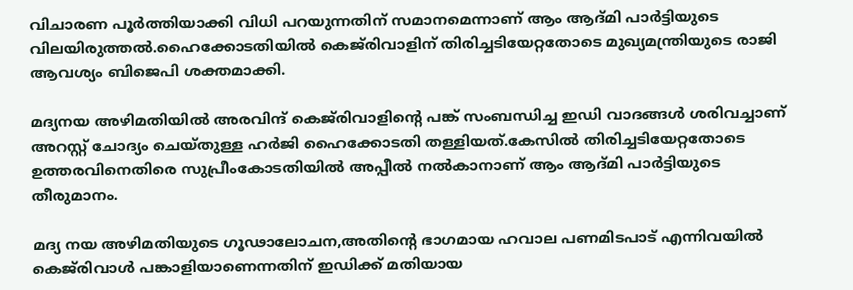വിചാരണ പൂര്‍ത്തിയാക്കി വിധി പറയുന്നതിന് സമാനമെന്നാണ് ആം ആദ്മി പാര്‍ട്ടിയുടെ വിലയിരുത്തല്‍.ഹൈക്കോടതിയില്‍ കെജ്‌രിവാളിന് തിരിച്ചടിയേറ്റതോടെ മുഖ്യമന്ത്രിയുടെ രാജി ആവശ്യം ബിജെപി ശക്തമാക്കി.

മദ്യനയ അഴിമതിയില്‍ അരവിന്ദ് കെജ്‌രിവാളിന്റെ പങ്ക് സംബന്ധിച്ച ഇഡി വാദങ്ങള്‍ ശരിവച്ചാണ് അറസ്റ്റ് ചോദ്യം ചെയ്തുള്ള ഹര്‍ജി ഹൈക്കോടതി തള്ളിയത്.കേസില്‍ തിരിച്ചടിയേറ്റതോടെ ഉത്തരവിനെതിരെ സുപ്രീംകോടതിയില്‍ അപ്പീല്‍ നല്‍കാനാണ് ആം ആദ്മി പാര്‍ട്ടിയുടെ തീരുമാനം.

മദ്യ നയ അഴിമതിയുടെ ഗൂഢാലോചന,അതിന്റെ ഭാഗമായ ഹവാല പണമിടപാട് എന്നിവയില്‍ കെജ്‌രിവാള്‍ പങ്കാളിയാണെന്നതിന് ഇഡിക്ക് മതിയായ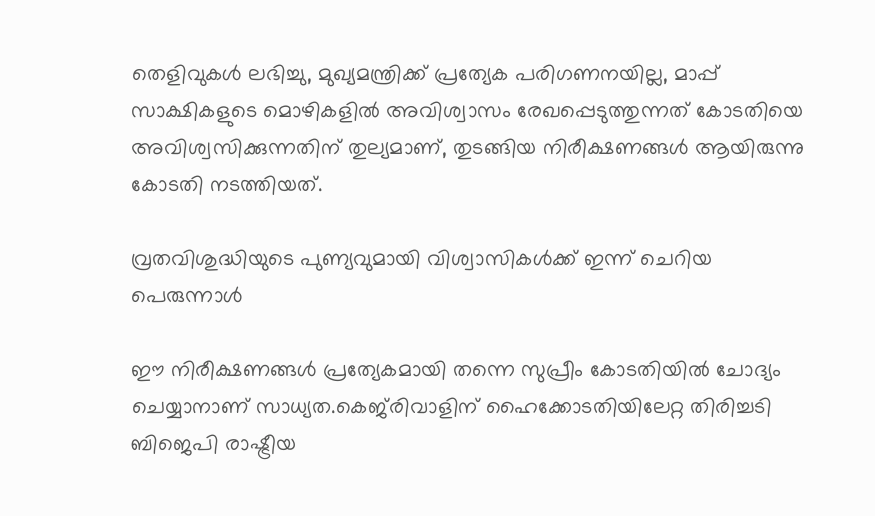തെളിവുകള്‍ ലഭിച്ചു, മുഖ്യമന്ത്രിക്ക് പ്രത്യേക പരിഗണനയില്ല, മാപ്പ് സാക്ഷികളുടെ മൊഴികളില്‍ അവിശ്വാസം രേഖപ്പെടുത്തുന്നത് കോടതിയെ അവിശ്വസിക്കുന്നതിന് തുല്യമാണ്, തുടങ്ങിയ നിരീക്ഷണങ്ങള്‍ ആയിരുന്നു കോടതി നടത്തിയത്.

വ്രതവിശുദ്ധിയുടെ പുണ്യവുമായി വിശ്വാസികള്‍ക്ക് ഇന്ന് ചെറിയ പെരുന്നാള്‍

ഈ നിരീക്ഷണങ്ങള്‍ പ്രത്യേകമായി തന്നെ സുപ്രീം കോടതിയില്‍ ചോദ്യം ചെയ്യാനാണ് സാധ്യത.കെജ്‌രിവാളിന് ഹൈക്കോടതിയിലേറ്റ തിരിച്ചടി ബിജെപി രാഷ്ട്രീയ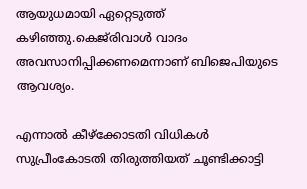ആയുധമായി ഏറ്റെടുത്ത് കഴിഞ്ഞു.കെജ്‌രിവാള്‍ വാദം അവസാനിപ്പിക്കണമെന്നാണ് ബിജെപിയുടെ ആവശ്യം.

എന്നാല്‍ കീഴ്‌ക്കോടതി വിധികള്‍ സുപ്രീംകോടതി തിരുത്തിയത് ചൂണ്ടിക്കാട്ടി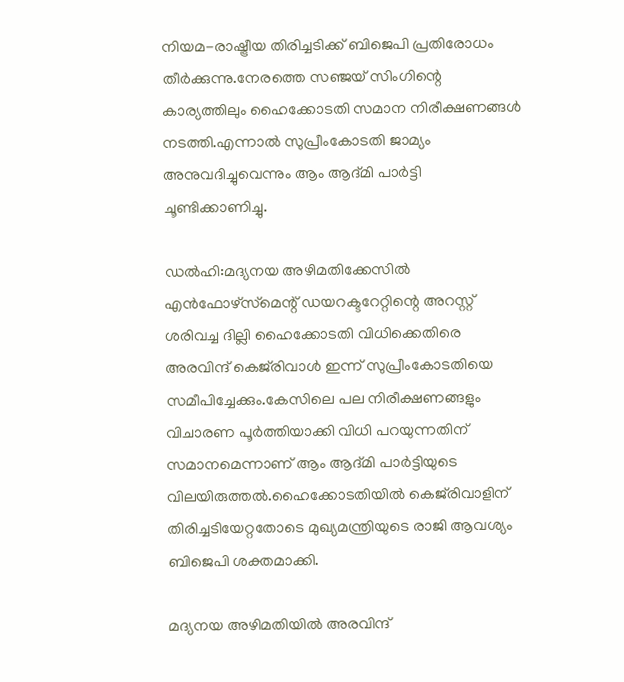നിയമ-രാഷ്ട്രീയ തിരിച്ചടിക്ക് ബിജെപി പ്രതിരോധം തീര്‍ക്കുന്നു.നേരത്തെ സഞ്ജയ് സിംഗിന്റെ കാര്യത്തിലും ഹൈക്കോടതി സമാന നിരീക്ഷണങ്ങള്‍ നടത്തി.എന്നാല്‍ സുപ്രീംകോടതി ജാമ്യം അനുവദിച്ചുവെന്നും ആം ആദ്മി പാര്‍ട്ടി ചൂണ്ടിക്കാണിച്ചു.

ഡല്‍ഹി:മദ്യനയ അഴിമതിക്കേസില്‍ എന്‍ഫോഴ്‌സ്‌മെന്റ് ഡയറക്ടറേറ്റിന്റെ അറസ്റ്റ് ശരിവച്ച ദില്ലി ഹൈക്കോടതി വിധിക്കെതിരെ അരവിന്ദ് കെജ്‌രിവാള്‍ ഇന്ന് സുപ്രീംകോടതിയെ സമീപിച്ചേക്കും.കേസിലെ പല നിരീക്ഷണങ്ങളും വിചാരണ പൂര്‍ത്തിയാക്കി വിധി പറയുന്നതിന് സമാനമെന്നാണ് ആം ആദ്മി പാര്‍ട്ടിയുടെ വിലയിരുത്തല്‍.ഹൈക്കോടതിയില്‍ കെജ്‌രിവാളിന് തിരിച്ചടിയേറ്റതോടെ മുഖ്യമന്ത്രിയുടെ രാജി ആവശ്യം ബിജെപി ശക്തമാക്കി.

മദ്യനയ അഴിമതിയില്‍ അരവിന്ദ്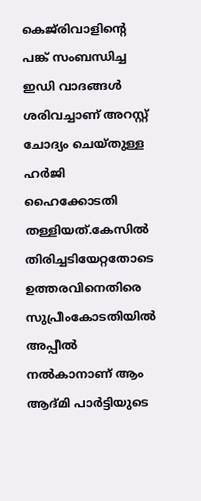കെജ്‌രിവാളിന്റെ പങ്ക് സംബന്ധിച്ച ഇഡി വാദങ്ങള്‍ ശരിവച്ചാണ് അറസ്റ്റ് ചോദ്യം ചെയ്തുള്ള ഹര്‍ജി ഹൈക്കോടതി തള്ളിയത്.കേസില്‍ തിരിച്ചടിയേറ്റതോടെ ഉത്തരവിനെതിരെ സുപ്രീംകോടതിയില്‍ അപ്പീല്‍ നല്‍കാനാണ് ആം ആദ്മി പാര്‍ട്ടിയുടെ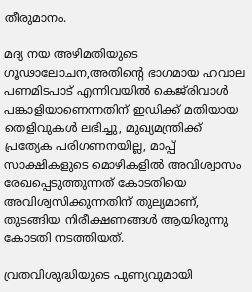തീരുമാനം.

മദ്യ നയ അഴിമതിയുടെ ഗൂഢാലോചന,അതിന്റെ ഭാഗമായ ഹവാല പണമിടപാട് എന്നിവയില്‍ കെജ്‌രിവാള്‍ പങ്കാളിയാണെന്നതിന് ഇഡിക്ക് മതിയായ തെളിവുകള്‍ ലഭിച്ചു, മുഖ്യമന്ത്രിക്ക് പ്രത്യേക പരിഗണനയില്ല, മാപ്പ് സാക്ഷികളുടെ മൊഴികളില്‍ അവിശ്വാസം രേഖപ്പെടുത്തുന്നത് കോടതിയെ അവിശ്വസിക്കുന്നതിന് തുല്യമാണ്, തുടങ്ങിയ നിരീക്ഷണങ്ങള്‍ ആയിരുന്നു കോടതി നടത്തിയത്.

വ്രതവിശുദ്ധിയുടെ പുണ്യവുമായി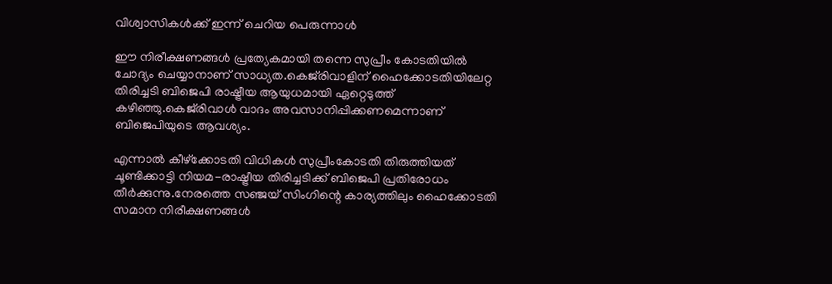വിശ്വാസികള്‍ക്ക് ഇന്ന് ചെറിയ പെരുന്നാള്‍

ഈ നിരീക്ഷണങ്ങള്‍ പ്രത്യേകമായി തന്നെ സുപ്രീം കോടതിയില്‍ ചോദ്യം ചെയ്യാനാണ് സാധ്യത.കെജ്‌രിവാളിന് ഹൈക്കോടതിയിലേറ്റ തിരിച്ചടി ബിജെപി രാഷ്ട്രീയ ആയുധമായി ഏറ്റെടുത്ത് കഴിഞ്ഞു.കെജ്‌രിവാള്‍ വാദം അവസാനിപ്പിക്കണമെന്നാണ് ബിജെപിയുടെ ആവശ്യം.

എന്നാല്‍ കീഴ്‌ക്കോടതി വിധികള്‍ സുപ്രീംകോടതി തിരുത്തിയത് ചൂണ്ടിക്കാട്ടി നിയമ-രാഷ്ട്രീയ തിരിച്ചടിക്ക് ബിജെപി പ്രതിരോധം തീര്‍ക്കുന്നു.നേരത്തെ സഞ്ജയ് സിംഗിന്റെ കാര്യത്തിലും ഹൈക്കോടതി സമാന നിരീക്ഷണങ്ങള്‍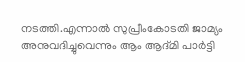നടത്തി.എന്നാല്‍ സുപ്രീംകോടതി ജാമ്യം അനുവദിച്ചുവെന്നും ആം ആദ്മി പാര്‍ട്ടി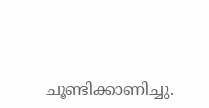ചൂണ്ടിക്കാണിച്ചു.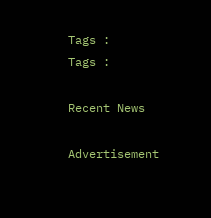Tags :
Tags :

Recent News

Advertisement